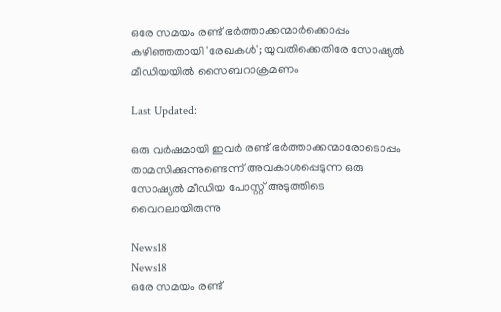ഒരേ സമയം രണ്ട് ഭര്‍ത്താക്കന്മാര്‍ക്കൊപ്പം കഴിഞ്ഞതായി 'രേഖകള്‍'; യുവതിക്കെതിരേ സോഷ്യല്‍ മീഡിയയില്‍ സൈബറാക്രമണം

Last Updated:

ഒരു വര്‍ഷമായി ഇവര്‍ രണ്ട് ഭര്‍ത്താക്കന്മാരോടൊപ്പം താമസിക്കുന്നുണ്ടെന്ന് അവകാശപ്പെടുന്ന ഒരു സോഷ്യല്‍ മീഡിയ പോസ്റ്റ് അടുത്തിടെ വൈറലായിരുന്നു

News18
News18
ഒരേ സമയം രണ്ട്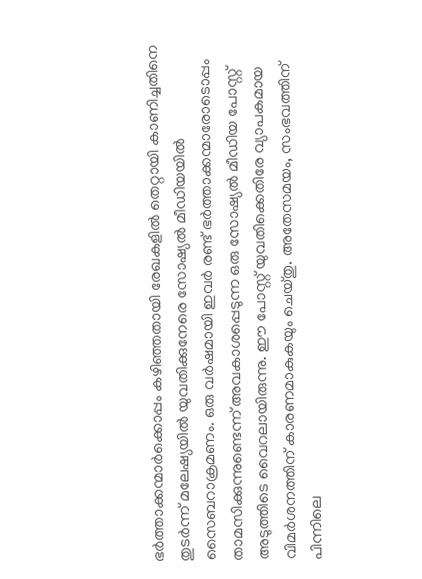ഭര്‍ത്താക്കന്മാര്‍ക്കൊപ്പം കഴിഞ്ഞതായി രേഖകളില്‍ തെറ്റായി കാണിച്ചതിനെ തുടര്‍ന്ന് മലേഷ്യയില്‍ യുവതിക്കുനേരെ സോഷ്യല്‍ മീഡിയയില്‍ സൈബറാക്രമണം. ഒരു വര്‍ഷമായി ഇവര്‍ രണ്ട് ഭര്‍ത്താക്കന്മാരോടൊപ്പം താമസിക്കുന്നുണ്ടെന്ന് അവകാശപ്പെടുന്ന ഒരു സോഷ്യല്‍ മീഡിയ പോസ്റ്റ് അടുത്തിടെ വൈറലായിരുന്നു. ഈ പോസ്റ്റ് യുവതിക്കെതിരേ വ്യാപകമായ വിമര്‍ശനത്തിന് കാരണമാകുകയും ചെയ്തു. അതേസമയം, സംഭവത്തിന് പിന്നിലെ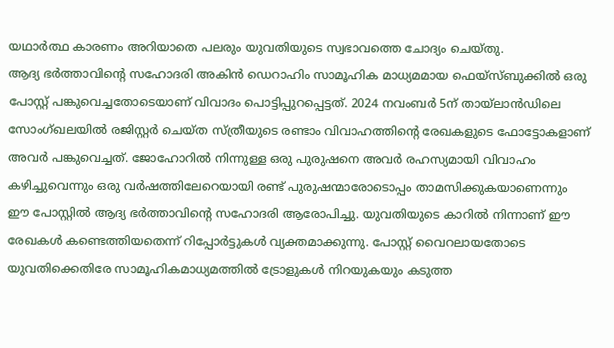യഥാർത്ഥ കാരണം അറിയാതെ പലരും യുവതിയുടെ സ്വഭാവത്തെ ചോദ്യം ചെയ്തു.
ആദ്യ ഭര്‍ത്താവിന്റെ സഹോദരി അകിന്‍ ഡെറാഹിം സാമൂഹിക മാധ്യമമായ ഫെയ്‌സ്ബുക്കില്‍ ഒരു പോസ്റ്റ് പങ്കുവെച്ചതോടെയാണ് വിവാദം പൊട്ടിപ്പുറപ്പെട്ടത്. 2024 നവംബര്‍ 5ന് തായ്‌ലാന്‍ഡിലെ സോംഗ്ഖലയില്‍ രജിസ്റ്റര്‍ ചെയ്ത സ്ത്രീയുടെ രണ്ടാം വിവാഹത്തിന്റെ രേഖകളുടെ ഫോട്ടോകളാണ് അവര്‍ പങ്കുവെച്ചത്. ജോഹോറില്‍ നിന്നുള്ള ഒരു പുരുഷനെ അവര്‍ രഹസ്യമായി വിവാഹം കഴിച്ചുവെന്നും ഒരു വര്‍ഷത്തിലേറെയായി രണ്ട് പുരുഷന്മാരോടൊപ്പം താമസിക്കുകയാണെന്നും ഈ പോസ്റ്റില്‍ ആദ്യ ഭർത്താവിന്റെ സഹോദരി ആരോപിച്ചു. യുവതിയുടെ കാറില്‍ നിന്നാണ് ഈ രേഖകള്‍ കണ്ടെത്തിയതെന്ന് റിപ്പോര്‍ട്ടുകള്‍ വ്യക്തമാക്കുന്നു. പോസ്റ്റ് വൈറലായതോടെ യുവതിക്കെതിരേ സാമൂഹികമാധ്യമത്തില്‍ ട്രോളുകള്‍ നിറയുകയും കടുത്ത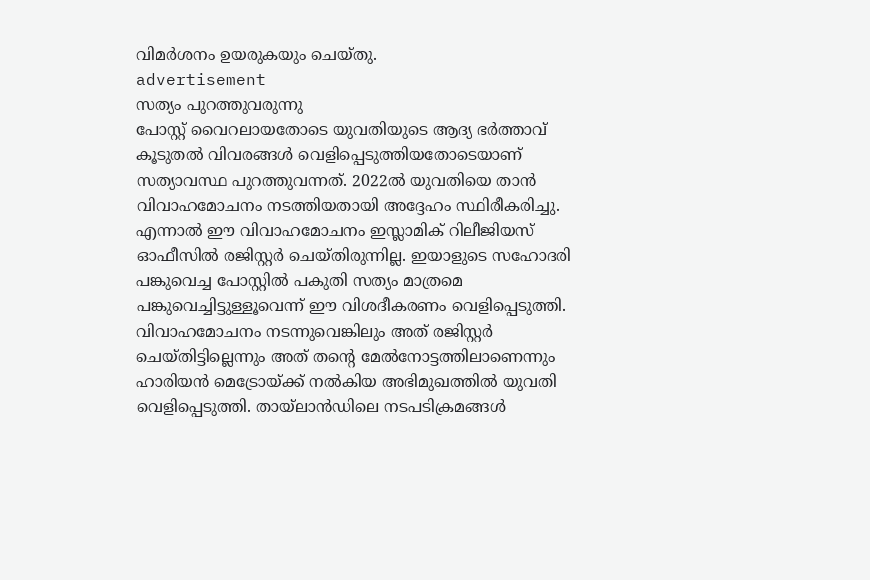വിമര്‍ശനം ഉയരുകയും ചെയ്തു.
advertisement
സത്യം പുറത്തുവരുന്നു
പോസ്റ്റ് വൈറലായതോടെ യുവതിയുടെ ആദ്യ ഭര്‍ത്താവ് കൂടുതല്‍ വിവരങ്ങള്‍ വെളിപ്പെടുത്തിയതോടെയാണ് സത്യാവസ്ഥ പുറത്തുവന്നത്. 2022ല്‍ യുവതിയെ താന്‍ വിവാഹമോചനം നടത്തിയതായി അദ്ദേഹം സ്ഥിരീകരിച്ചു. എന്നാല്‍ ഈ വിവാഹമോചനം ഇസ്ലാമിക് റിലീജിയസ് ഓഫീസില്‍ രജിസ്റ്റര്‍ ചെയ്തിരുന്നില്ല. ഇയാളുടെ സഹോദരി പങ്കുവെച്ച പോസ്റ്റില്‍ പകുതി സത്യം മാത്രമെ പങ്കുവെച്ചിട്ടുള്ളൂവെന്ന് ഈ വിശദീകരണം വെളിപ്പെടുത്തി.
വിവാഹമോചനം നടന്നുവെങ്കിലും അത് രജിസ്റ്റര്‍ ചെയ്തിട്ടില്ലെന്നും അത് തന്റെ മേല്‍നോട്ടത്തിലാണെന്നും ഹാരിയന്‍ മെട്രോയ്ക്ക് നല്‍കിയ അഭിമുഖത്തില്‍ യുവതി വെളിപ്പെടുത്തി. തായ്‌ലാന്‍ഡിലെ നടപടിക്രമങ്ങള്‍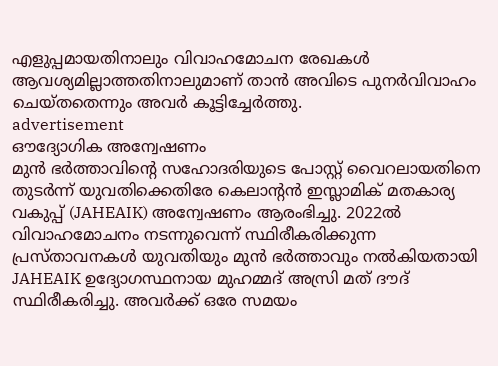എളുപ്പമായതിനാലും വിവാഹമോചന രേഖകള്‍ ആവശ്യമില്ലാത്തതിനാലുമാണ് താന്‍ അവിടെ പുനര്‍വിവാഹം ചെയ്തതെന്നും അവര്‍ കൂട്ടിച്ചേര്‍ത്തു.
advertisement
ഔദ്യോഗിക അന്വേഷണം
മുന്‍ ഭര്‍ത്താവിന്റെ സഹോദരിയുടെ പോസ്റ്റ് വൈറലായതിനെ തുടര്‍ന്ന് യുവതിക്കെതിരേ കെലാന്റന്‍ ഇസ്ലാമിക് മതകാര്യ വകുപ്പ് (JAHEAIK) അന്വേഷണം ആരംഭിച്ചു. 2022ല്‍ വിവാഹമോചനം നടന്നുവെന്ന് സ്ഥിരീകരിക്കുന്ന പ്രസ്താവനകള്‍ യുവതിയും മുന്‍ ഭര്‍ത്താവും നല്‍കിയതായി JAHEAIK ഉദ്യോഗസ്ഥനായ മുഹമ്മദ് അസ്രി മത് ദൗദ് സ്ഥിരീകരിച്ചു. അവര്‍ക്ക് ഒരേ സമയം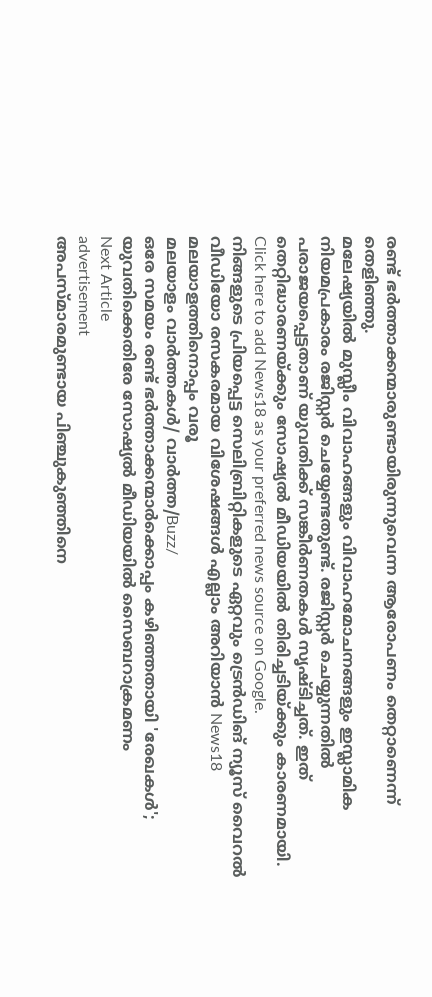രണ്ട് ഭര്‍ത്താക്കന്മാരുണ്ടായിരുന്നുവെന്ന ആരോപണം തെറ്റാണെന്ന് തെളിഞ്ഞു.
മലേഷ്യയില്‍ മുസ്ലീം വിവാഹങ്ങളും വിവാഹമോചനങ്ങളും ഇസ്ലാമിക നിയമപ്രകാരം രജിസ്റ്റര്‍ ചെയ്യേണ്ടതുണ്ട്. രജിസ്റ്റര്‍ ചെയ്യുന്നതില്‍ പരാജയപ്പെട്ടതാണ് യുവതിക്ക് സങ്കീര്‍ണതകള്‍ സൃഷ്ടിച്ചത്. ഇത് തെറ്റിദ്ധാരണയ്ക്കും സോഷ്യല്‍ മീഡിയയില്‍ തിരിച്ചടിയ്ക്കും കാരണമായി.
Click here to add News18 as your preferred news source on Google.
നിങ്ങളുടെ പ്രിയപ്പെട്ട സെലിബ്രിറ്റികളുടെ ഏറ്റവും ട്രെൻഡിങ് ന്യൂസ് വൈറൽ വീഡിയോ രസകരമായ വിശേഷങ്ങൾ എല്ലാം അറിയാൻ News18 മലയാളത്തിനൊപ്പം വരൂ
മലയാളം വാർത്തകൾ/ വാർത്ത/Buzz/
ഒരേ സമയം രണ്ട് ഭര്‍ത്താക്കന്മാര്‍ക്കൊപ്പം കഴിഞ്ഞതായി 'രേഖകള്‍'; യുവതിക്കെതിരേ സോഷ്യല്‍ മീഡിയയില്‍ സൈബറാക്രമണം
Next Article
advertisement
അപസ്മാരമുണ്ടായ പിഞ്ചുകുഞ്ഞിനെ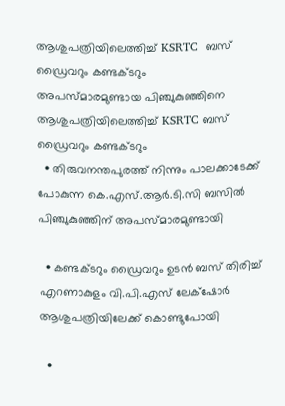ആശുപത്രിയിലെത്തിച്ച് KSRTC  ബസ് ഡ്രൈവറും കണ്ടക്ടറും
അപസ്മാരമുണ്ടായ പിഞ്ചുകുഞ്ഞിനെ ആശുപത്രിയിലെത്തിച്ച് KSRTC ബസ് ഡ്രൈവറും കണ്ടക്ടറും
  • തിരുവനന്തപുരത്ത് നിന്നും പാലക്കാടേക്ക് പോകുന്ന കെ.എസ്.ആർ.ടി.സി ബസിൽ പിഞ്ചുകുഞ്ഞിന് അപസ്മാരമുണ്ടായി

  • കണ്ടക്ടറും ഡ്രൈവറും ഉടൻ ബസ് തിരിച്ച് എറണാകുളം വി.പി.എസ് ലേക്‌ഷോർ ആശുപത്രിയിലേക്ക് കൊണ്ടുപോയി

  •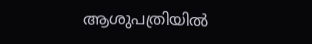ആശുപത്രിയിൽ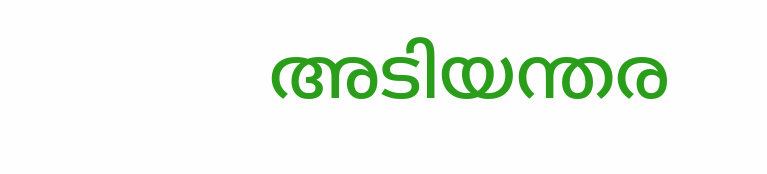അടിയന്തര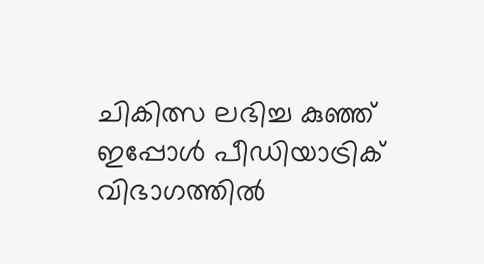ചികിത്സ ലഭിച്ച കുഞ്ഞ് ഇപ്പോൾ പീഡിയാട്രിക് വിഭാഗത്തിൽ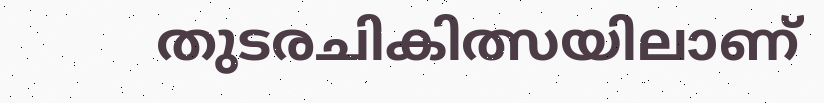തുടരചികിത്സയിലാണ്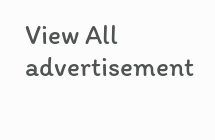View All
advertisement